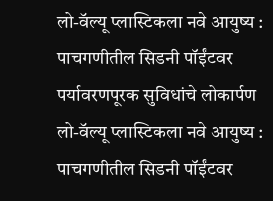लो-वॅल्यू प्लास्टिकला नवे आयुष्य : पाचगणीतील सिडनी पॉईंटवर पर्यावरणपूरक सुविधांचे लोकार्पण
लो-वॅल्यू प्लास्टिकला नवे आयुष्य : पाचगणीतील सिडनी पॉईंटवर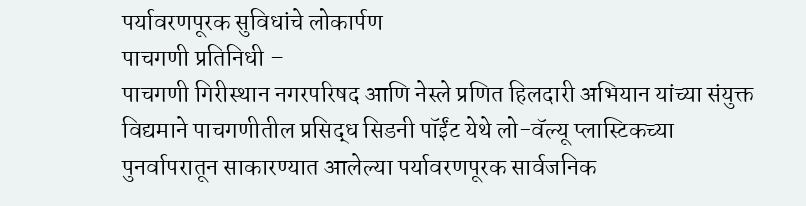पर्यावरणपूरक सुविधांचे लोकार्पण
पाचगणी प्रतिनिधी –
पाचगणी गिरीस्थान नगरपरिषद आणि नेस्ले प्रणित हिलदारी अभियान यांच्या संयुक्त विद्यमाने पाचगणीतील प्रसिद्ध सिडनी पॉईंट येथे लो-वॅल्यू प्लास्टिकच्या पुनर्वापरातून साकारण्यात आलेल्या पर्यावरणपूरक सार्वजनिक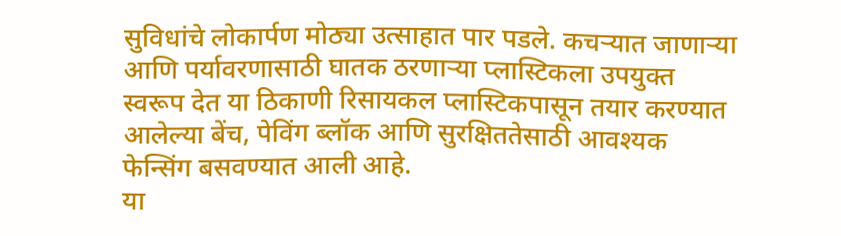सुविधांचे लोकार्पण मोठ्या उत्साहात पार पडले. कचऱ्यात जाणाऱ्या आणि पर्यावरणासाठी घातक ठरणाऱ्या प्लास्टिकला उपयुक्त स्वरूप देत या ठिकाणी रिसायकल प्लास्टिकपासून तयार करण्यात आलेल्या बेंच, पेविंग ब्लॉक आणि सुरक्षिततेसाठी आवश्यक फेन्सिंग बसवण्यात आली आहे.
या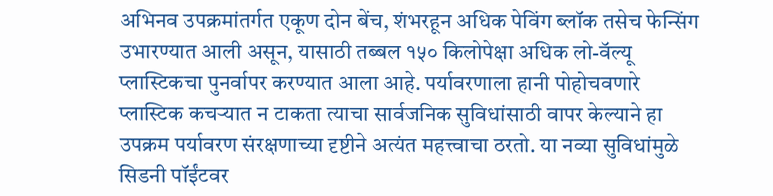अभिनव उपक्रमांतर्गत एकूण दोन बेंच, शंभरहून अधिक पेविंग ब्लॉक तसेच फेन्सिंग उभारण्यात आली असून, यासाठी तब्बल १५० किलोपेक्षा अधिक लो-वॅल्यू प्लास्टिकचा पुनर्वापर करण्यात आला आहे. पर्यावरणाला हानी पोहोचवणारे प्लास्टिक कचऱ्यात न टाकता त्याचा सार्वजनिक सुविधांसाठी वापर केल्याने हा उपक्रम पर्यावरण संरक्षणाच्या दृष्टीने अत्यंत महत्त्वाचा ठरतो. या नव्या सुविधांमुळे सिडनी पॉईंटवर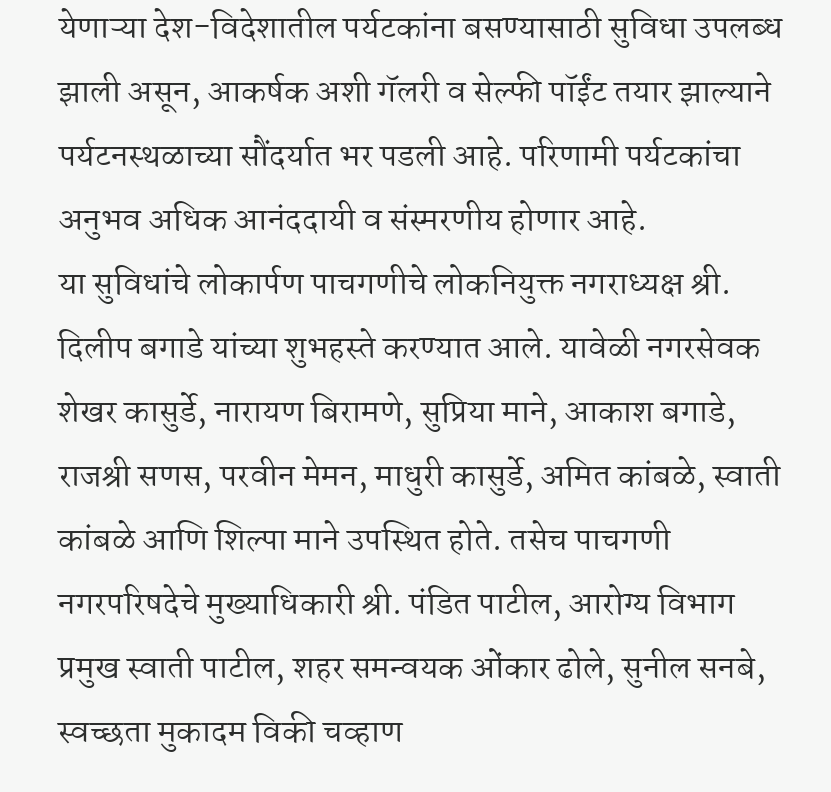येणाऱ्या देश-विदेशातील पर्यटकांना बसण्यासाठी सुविधा उपलब्ध झाली असून, आकर्षक अशी गॅलरी व सेल्फी पॉईंट तयार झाल्याने पर्यटनस्थळाच्या सौंदर्यात भर पडली आहे. परिणामी पर्यटकांचा अनुभव अधिक आनंददायी व संस्मरणीय होणार आहे.
या सुविधांचे लोकार्पण पाचगणीचे लोकनियुक्त नगराध्यक्ष श्री. दिलीप बगाडे यांच्या शुभहस्ते करण्यात आले. यावेळी नगरसेवक शेखर कासुर्डे, नारायण बिरामणे, सुप्रिया माने, आकाश बगाडे, राजश्री सणस, परवीन मेमन, माधुरी कासुर्डे, अमित कांबळे, स्वाती कांबळे आणि शिल्पा माने उपस्थित होते. तसेच पाचगणी नगरपरिषदेचे मुख्याधिकारी श्री. पंडित पाटील, आरोग्य विभाग प्रमुख स्वाती पाटील, शहर समन्वयक ओंकार ढोले, सुनील सनबे, स्वच्छता मुकादम विकी चव्हाण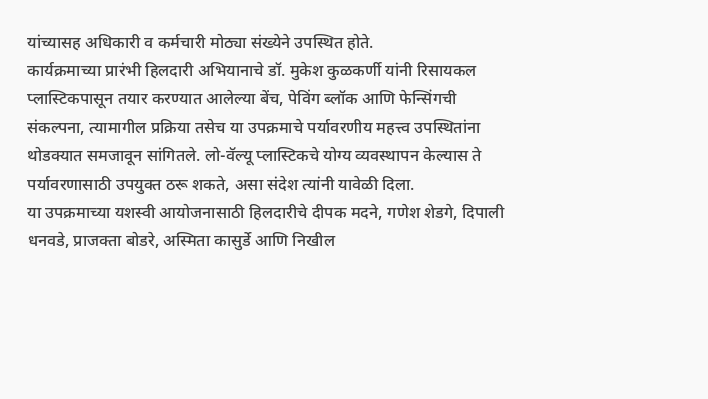यांच्यासह अधिकारी व कर्मचारी मोठ्या संख्येने उपस्थित होते.
कार्यक्रमाच्या प्रारंभी हिलदारी अभियानाचे डॉ. मुकेश कुळकर्णी यांनी रिसायकल प्लास्टिकपासून तयार करण्यात आलेल्या बेंच, पेविंग ब्लॉक आणि फेन्सिंगची संकल्पना, त्यामागील प्रक्रिया तसेच या उपक्रमाचे पर्यावरणीय महत्त्व उपस्थितांना थोडक्यात समजावून सांगितले. लो-वॅल्यू प्लास्टिकचे योग्य व्यवस्थापन केल्यास ते पर्यावरणासाठी उपयुक्त ठरू शकते, असा संदेश त्यांनी यावेळी दिला.
या उपक्रमाच्या यशस्वी आयोजनासाठी हिलदारीचे दीपक मदने, गणेश शेडगे, दिपाली धनवडे, प्राजक्ता बोडरे, अस्मिता कासुर्डे आणि निखील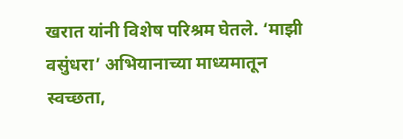खरात यांनी विशेष परिश्रम घेतले. ‘माझी वसुंधरा’ अभियानाच्या माध्यमातून स्वच्छता,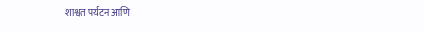शाश्वत पर्यटन आणि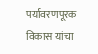पर्यावरणपूरक विकास यांचा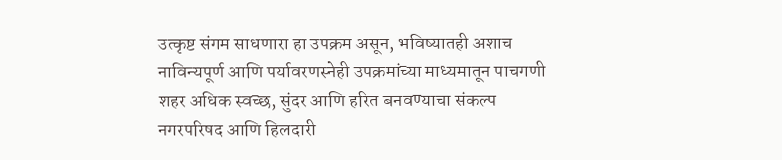उत्कृष्ट संगम साधणारा हा उपक्रम असून, भविष्यातही अशाच नाविन्यपूर्ण आणि पर्यावरणस्नेही उपक्रमांच्या माध्यमातून पाचगणी शहर अधिक स्वच्छ, सुंदर आणि हरित बनवण्याचा संकल्प नगरपरिषद आणि हिलदारी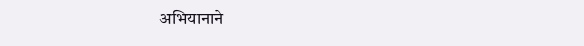अभियानाने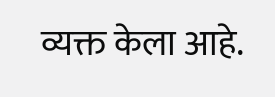व्यक्त केला आहे.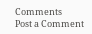Comments
Post a Comment